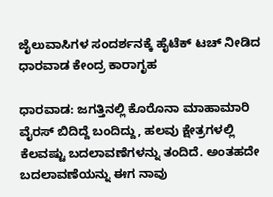ಜೈಲುವಾಸಿಗಳ ಸಂದರ್ಶನಕ್ಕೆ ಹೈಟೆಕ್ ಟಚ್ ನೀಡಿದ ಧಾರವಾಡ ಕೇಂದ್ರ ಕಾರಾಗೃಹ

ಧಾರವಾಡ: ಜಗತ್ತಿನಲ್ಲಿ ಕೊರೊನಾ ಮಾಹಾಮಾರಿ ವೈರಸ್ ಬಿದಿದ್ದೆ ಬಂದಿದ್ದು, ಹಲವು ಕ್ಷೇತ್ರಗಳಲ್ಲಿ ಕೆಲವಷ್ಟು ಬದಲಾವಣೆಗಳನ್ನು ತಂದಿದೆ. ಅಂತಹದೇ ಬದಲಾವಣೆಯನ್ನು ಈಗ ನಾವು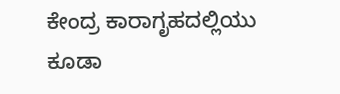ಕೇಂದ್ರ ಕಾರಾಗೃಹದಲ್ಲಿಯು ಕೂಡಾ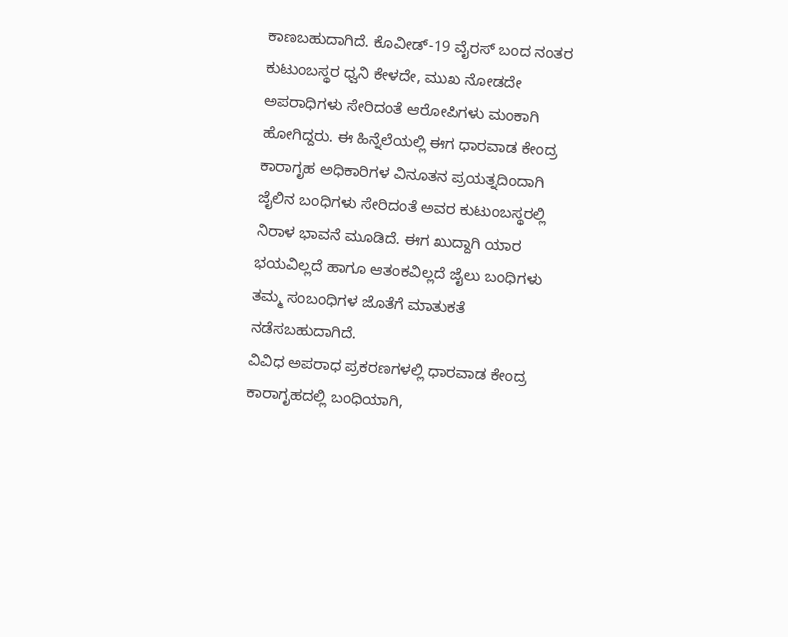ಕಾಣಬಹುದಾಗಿದೆ. ಕೊವೀಡ್-19 ವೈರಸ್ ಬಂದ ನಂತರ ಕುಟುಂಬಸ್ಥರ ಧ್ವನಿ ಕೇಳದೇ, ಮುಖ ನೋಡದೇ ಅಪರಾಧಿಗಳು ಸೇರಿದಂತೆ ಆರೋಪಿಗಳು ಮಂಕಾಗಿ ಹೋಗಿದ್ದರು. ಈ ಹಿನ್ನೆಲೆಯಲ್ಲಿ ಈಗ ಧಾರವಾಡ ಕೇಂದ್ರ ಕಾರಾಗೃಹ ಅಧಿಕಾರಿಗಳ ವಿನೂತನ ಪ್ರಯತ್ನದಿಂದಾಗಿ ಜೈಲಿನ ಬಂಧಿಗಳು ಸೇರಿದಂತೆ ಅವರ ಕುಟುಂಬಸ್ಥರಲ್ಲಿ ನಿರಾಳ ಭಾವನೆ ಮೂಡಿದೆ. ಈಗ ಖುದ್ದಾಗಿ ಯಾರ ಭಯವಿಲ್ಲದೆ ಹಾಗೂ ಆತಂಕವಿಲ್ಲದೆ ಜೈಲು ಬಂಧಿಗಳು ತಮ್ಮ ಸಂಬಂಧಿಗಳ ಜೊತೆಗೆ ಮಾತುಕತೆ ನಡೆಸಬಹುದಾಗಿದೆ.
ವಿವಿಧ ಅಪರಾಧ ಪ್ರಕರಣಗಳಲ್ಲಿ ಧಾರವಾಡ ಕೇಂದ್ರ ಕಾರಾಗೃಹದಲ್ಲಿ ಬಂಧಿಯಾಗಿ,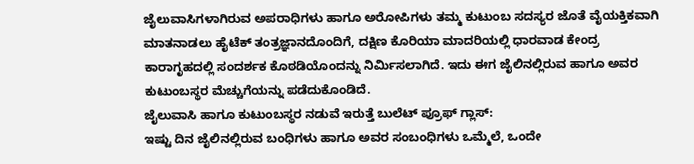ಜೈಲುವಾಸಿಗಳಾಗಿರುವ ಅಪರಾಧಿಗಳು ಹಾಗೂ ಅರೋಪಿಗಳು ತಮ್ಮ ಕುಟುಂಬ ಸದಸ್ಯರ ಜೊತೆ ವೈಯಕ್ತಿಕವಾಗಿ ಮಾತನಾಡಲು ಹೈಟೆಕ್ ತಂತ್ರಜ್ಞಾನದೊಂದಿಗೆ, ದಕ್ಷಿಣ ಕೊರಿಯಾ ಮಾದರಿಯಲ್ಲಿ ಧಾರವಾಡ ಕೇಂದ್ರ ಕಾರಾಗೃಹದಲ್ಲಿ ಸಂದರ್ಶಕ ಕೊಠಡಿಯೊಂದನ್ನು ನಿರ್ಮಿಸಲಾಗಿದೆ. ಇದು ಈಗ ಜೈಲಿನಲ್ಲಿರುವ ಹಾಗೂ ಅವರ ಕುಟುಂಬಸ್ಥರ ಮೆಚ್ಚುಗೆಯನ್ನು ಪಡೆದುಕೊಂಡಿದೆ.
ಜೈಲುವಾಸಿ ಹಾಗೂ ಕುಟುಂಬಸ್ಥರ ನಡುವೆ ಇರುತ್ತೆ ಬುಲೆಟ್ ಪ್ರೂಫ್ ಗ್ಲಾಸ್:
ಇಷ್ಟು ದಿನ ಜೈಲಿನಲ್ಲಿರುವ ಬಂಧಿಗಳು ಹಾಗೂ ಅವರ ಸಂಬಂಧಿಗಳು ಒಮ್ಮೆಲೆ, ಒಂದೇ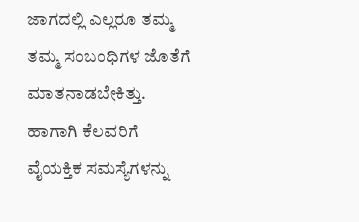ಜಾಗದಲ್ಲಿ ಎಲ್ಲರೂ ತಮ್ಮ ತಮ್ಮ ಸಂಬಂಧಿಗಳ ಜೊತೆಗೆ ಮಾತನಾಡಬೇಕಿತ್ತು. ಹಾಗಾಗಿ ಕೆಲವರಿಗೆ ವೈಯಕ್ತಿಕ ಸಮಸ್ಯೆಗಳನ್ನು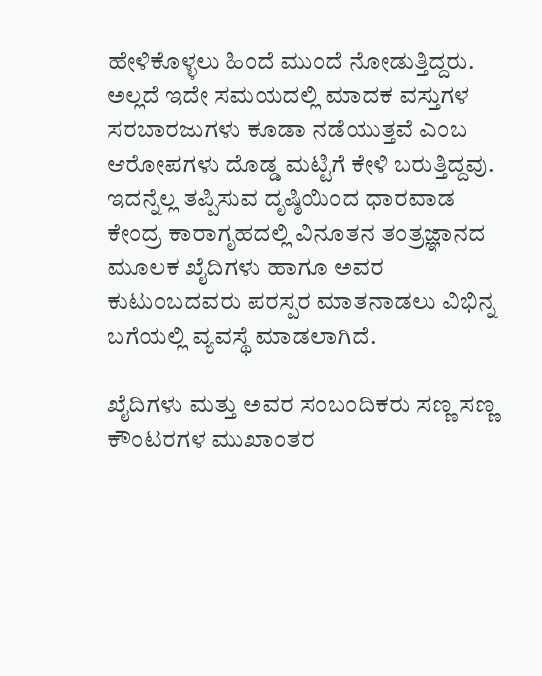ಹೇಳಿಕೊಳ್ಳಲು ಹಿಂದೆ ಮುಂದೆ ನೋಡುತ್ತಿದ್ದರು. ಅಲ್ಲದೆ ಇದೇ ಸಮಯದಲ್ಲಿ ಮಾದಕ ವಸ್ತುಗಳ ಸರಬಾರಜುಗಳು ಕೂಡಾ ನಡೆಯುತ್ತವೆ ಎಂಬ ಆರೋಪಗಳು ದೊಡ್ಡ ಮಟ್ಟಿಗೆ ಕೇಳಿ ಬರುತ್ತಿದ್ದವು. ಇದನ್ನೆಲ್ಲ ತಪ್ಪಿಸುವ ದೃಷ್ಠಿಯಿಂದ ಧಾರವಾಡ ಕೇಂದ್ರ ಕಾರಾಗೃಹದಲ್ಲಿ ವಿನೂತನ ತಂತ್ರಜ್ಞಾನದ ಮೂಲಕ ಖೈದಿಗಳು ಹಾಗೂ ಅವರ ಕುಟುಂಬದವರು ಪರಸ್ಪರ ಮಾತನಾಡಲು ವಿಭಿನ್ನ ಬಗೆಯಲ್ಲಿ ವ್ಯವಸ್ಥೆ ಮಾಡಲಾಗಿದೆ.

ಖೈದಿಗಳು ಮತ್ತು ಅವರ ಸಂಬಂದಿಕರು ಸಣ್ಣ ಸಣ್ಣ ಕೌಂಟರಗಳ ಮುಖಾಂತರ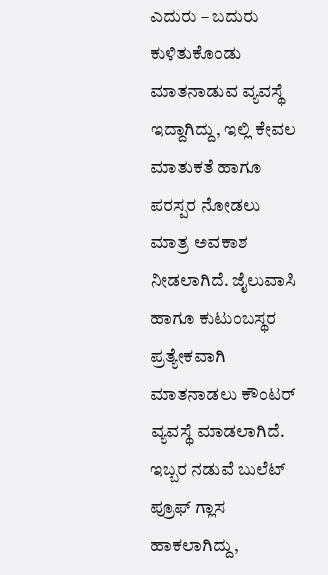ಎದುರು – ಬದುರು ಕುಳಿತುಕೊಂಡು ಮಾತನಾಡುವ ವ್ಯವಸ್ಥೆ ಇದ್ದಾಗಿದ್ದು, ಇಲ್ಲಿ ಕೇವಲ ಮಾತುಕತೆ ಹಾಗೂ ಪರಸ್ಪರ ನೋಡಲು ಮಾತ್ರ ಅವಕಾಶ ನೀಡಲಾಗಿದೆ. ಜೈಲುವಾಸಿ ಹಾಗೂ ಕುಟುಂಬಸ್ಥರ ಪ್ರತ್ಯೇಕವಾಗಿ ಮಾತನಾಡಲು ಕೌಂಟರ್ ವ್ಯವಸ್ಥೆ ಮಾಡಲಾಗಿದೆ. ಇಬ್ಬರ ನಡುವೆ ಬುಲೆಟ್ ಪ್ರೂಫ್ ಗ್ಲಾಸ ಹಾಕಲಾಗಿದ್ದು,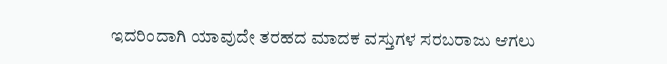ಇದರಿಂದಾಗಿ ಯಾವುದೇ ತರಹದ ಮಾದಕ ವಸ್ತುಗಳ ಸರಬರಾಜು ಆಗಲು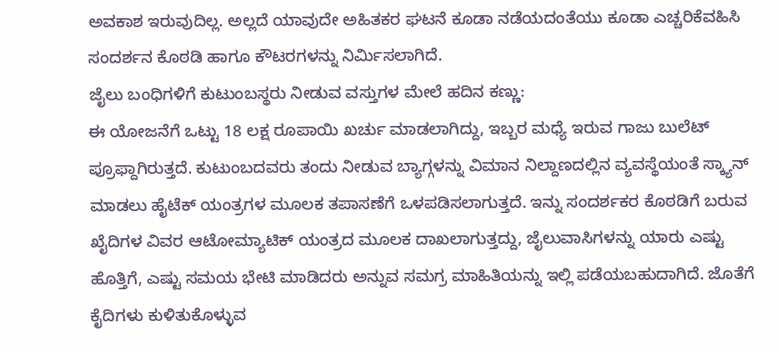ಅವಕಾಶ ಇರುವುದಿಲ್ಲ. ಅಲ್ಲದೆ ಯಾವುದೇ ಅಹಿತಕರ ಘಟನೆ ಕೂಡಾ ನಡೆಯದಂತೆಯು ಕೂಡಾ ಎಚ್ಚರಿಕೆವಹಿಸಿ ಸಂದರ್ಶನ ಕೊಠಡಿ ಹಾಗೂ ಕೌಟರಗಳನ್ನು ನಿರ್ಮಿಸಲಾಗಿದೆ.
ಜೈಲು ಬಂಧಿಗಳಿಗೆ ಕುಟುಂಬಸ್ಥರು ನೀಡುವ ವಸ್ತುಗಳ ಮೇಲೆ ಹದಿನ ಕಣ್ಣು:
ಈ ಯೋಜನೆಗೆ ಒಟ್ಟು 18 ಲಕ್ಷ ರೂಪಾಯಿ ಖರ್ಚು ಮಾಡಲಾಗಿದ್ದು, ಇಬ್ಬರ ಮಧ್ಯೆ ಇರುವ ಗಾಜು ಬುಲೆಟ್ ಪ್ರೂಫ್ದಾಗಿರುತ್ತದೆ. ಕುಟುಂಬದವರು ತಂದು ನೀಡುವ ಬ್ಯಾಗ್ಗಳನ್ನು ವಿಮಾನ ನಿಲ್ದಾಣದಲ್ಲಿನ ವ್ಯವಸ್ಥೆಯಂತೆ ಸ್ಕ್ಯಾನ್ ಮಾಡಲು ಹೈಟೆಕ್ ಯಂತ್ರಗಳ ಮೂಲಕ ತಪಾಸಣೆಗೆ ಒಳಪಡಿಸಲಾಗುತ್ತದೆ. ಇನ್ನು ಸಂದರ್ಶಕರ ಕೊಠಡಿಗೆ ಬರುವ ಖೈದಿಗಳ ವಿವರ ಆಟೋಮ್ಯಾಟಿಕ್ ಯಂತ್ರದ ಮೂಲಕ ದಾಖಲಾಗುತ್ತದ್ದು, ಜೈಲುವಾಸಿಗಳನ್ನು ಯಾರು ಎಷ್ಟು ಹೊತ್ತಿಗೆ, ಎಷ್ಟು ಸಮಯ ಭೇಟಿ ಮಾಡಿದರು ಅನ್ನುವ ಸಮಗ್ರ ಮಾಹಿತಿಯನ್ನು ಇಲ್ಲಿ ಪಡೆಯಬಹುದಾಗಿದೆ. ಜೊತೆಗೆ ಕೈದಿಗಳು ಕುಳಿತುಕೊಳ್ಳುವ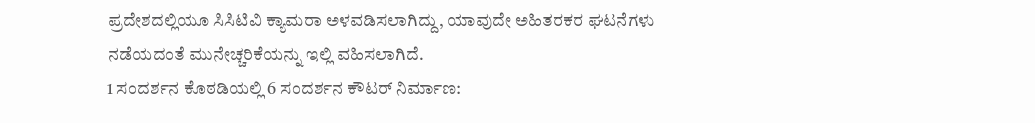ಪ್ರದೇಶದಲ್ಲಿಯೂ ಸಿಸಿಟಿವಿ ಕ್ಯಾಮರಾ ಅಳವಡಿಸಲಾಗಿದ್ದು, ಯಾವುದೇ ಅಹಿತರಕರ ಘಟನೆಗಳು ನಡೆಯದಂತೆ ಮುನೇಚ್ಚರಿಕೆಯನ್ನು ಇಲ್ಲಿ ವಹಿಸಲಾಗಿದೆ.
1 ಸಂದರ್ಶನ ಕೊಠಡಿಯಲ್ಲಿ 6 ಸಂದರ್ಶನ ಕೌಟರ್ ನಿರ್ಮಾಣ: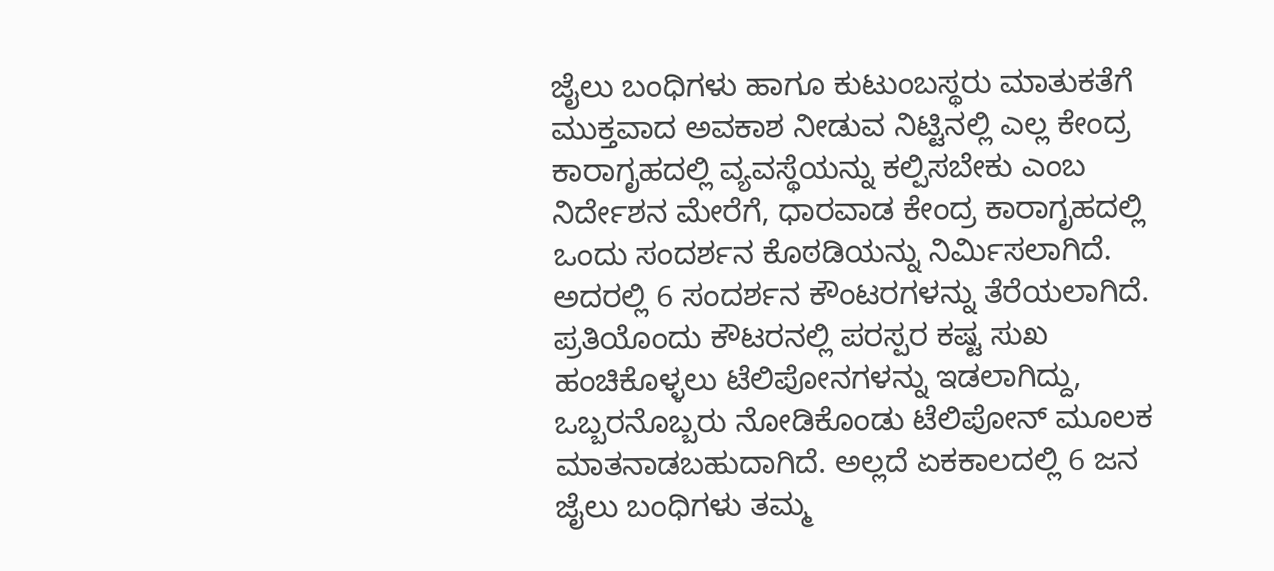ಜೈಲು ಬಂಧಿಗಳು ಹಾಗೂ ಕುಟುಂಬಸ್ಥರು ಮಾತುಕತೆಗೆ ಮುಕ್ತವಾದ ಅವಕಾಶ ನೀಡುವ ನಿಟ್ಟಿನಲ್ಲಿ ಎಲ್ಲ ಕೇಂದ್ರ ಕಾರಾಗೃಹದಲ್ಲಿ ವ್ಯವಸ್ಥೆಯನ್ನು ಕಲ್ಪಿಸಬೇಕು ಎಂಬ ನಿರ್ದೇಶನ ಮೇರೆಗೆ, ಧಾರವಾಡ ಕೇಂದ್ರ ಕಾರಾಗೃಹದಲ್ಲಿ ಒಂದು ಸಂದರ್ಶನ ಕೊಠಡಿಯನ್ನು ನಿರ್ಮಿಸಲಾಗಿದೆ. ಅದರಲ್ಲಿ 6 ಸಂದರ್ಶನ ಕೌಂಟರಗಳನ್ನು ತೆರೆಯಲಾಗಿದೆ. ಪ್ರತಿಯೊಂದು ಕೌಟರನಲ್ಲಿ ಪರಸ್ಪರ ಕಷ್ಟ ಸುಖ ಹಂಚಿಕೊಳ್ಳಲು ಟೆಲಿಪೋನಗಳನ್ನು ಇಡಲಾಗಿದ್ದು, ಒಬ್ಬರನೊಬ್ಬರು ನೋಡಿಕೊಂಡು ಟೆಲಿಪೋನ್ ಮೂಲಕ ಮಾತನಾಡಬಹುದಾಗಿದೆ. ಅಲ್ಲದೆ ಏಕಕಾಲದಲ್ಲಿ 6 ಜನ ಜೈಲು ಬಂಧಿಗಳು ತಮ್ಮ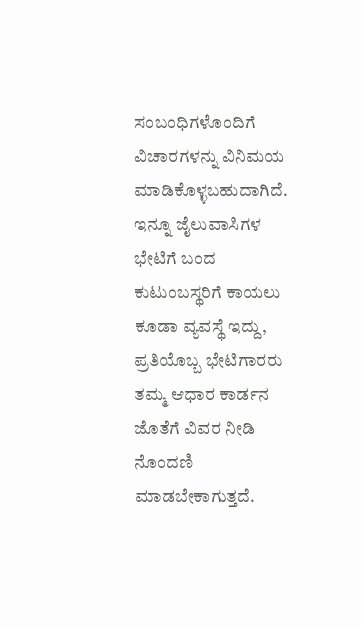ಸಂಬಂಧಿಗಳೊಂದಿಗೆ ವಿಚಾರಗಳನ್ನು ವಿನಿಮಯ ಮಾಡಿಕೊಳ್ಳಬಹುದಾಗಿದೆ. ಇನ್ನೂ ಜೈಲುವಾಸಿಗಳ ಭೇಟಿಗೆ ಬಂದ ಕುಟುಂಬಸ್ಥರಿಗೆ ಕಾಯಲು ಕೂಡಾ ವ್ಯವಸ್ಥೆ ಇದ್ದು, ಪ್ರತಿಯೊಬ್ಬ ಭೇಟಿಗಾರರು ತಮ್ಮ ಆಧಾರ ಕಾರ್ಡನ ಜೊತೆಗೆ ವಿವರ ನೀಡಿ ನೊಂದಣಿ ಮಾಡಬೇಕಾಗುತ್ತದೆ.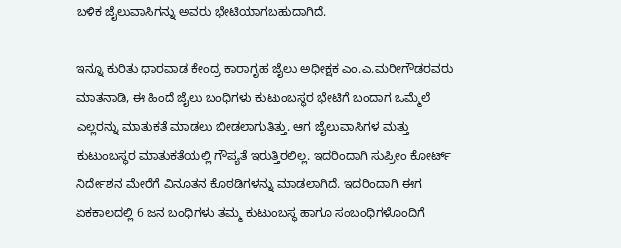ಬಳಿಕ ಜೈಲುವಾಸಿಗನ್ನು ಅವರು ಭೇಟಿಯಾಗಬಹುದಾಗಿದೆ.

ಇನ್ನೂ ಕುರಿತು ಧಾರವಾಡ ಕೇಂದ್ರ ಕಾರಾಗೃಹ ಜೈಲು ಅಧೀಕ್ಷಕ ಎಂ.ಎ.ಮರೀಗೌಡರವರು ಮಾತನಾಡಿ, ಈ ಹಿಂದೆ ಜೈಲು ಬಂಧಿಗಳು ಕುಟುಂಬಸ್ಥರ ಭೇಟಿಗೆ ಬಂದಾಗ ಒಮ್ಮೆಲೆ ಎಲ್ಲರನ್ನು ಮಾತುಕತೆ ಮಾಡಲು ಬೀಡಲಾಗುತಿತ್ತು. ಆಗ ಜೈಲುವಾಸಿಗಳ ಮತ್ತು ಕುಟುಂಬಸ್ಥರ ಮಾತುಕತೆಯಲ್ಲಿ ಗೌಪ್ಯತೆ ಇರುತ್ತಿರಲಿಲ್ಲ. ಇದರಿಂದಾಗಿ ಸುಪ್ರೀಂ ಕೋರ್ಟ್ ನಿರ್ದೇಶನ ಮೇರೆಗೆ ವಿನೂತನ ಕೊಠಡಿಗಳನ್ನು ಮಾಡಲಾಗಿದೆ. ಇದರಿಂದಾಗಿ ಈಗ ಏಕಕಾಲದಲ್ಲಿ 6 ಜನ ಬಂಧಿಗಳು ತಮ್ಮ ಕುಟುಂಬಸ್ಥ ಹಾಗೂ ಸಂಬಂಧಿಗಳೊಂದಿಗೆ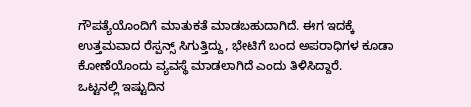ಗೌಪತ್ಯೆಯೊಂದಿಗೆ ಮಾತುಕತೆ ಮಾಡಬಹುದಾಗಿದೆ. ಈಗ ಇದಕ್ಕೆ ಉತ್ತಮವಾದ ರೆಸ್ಪನ್ಸ್ ಸಿಗುತ್ತಿದ್ದು, ಭೇಟಿಗೆ ಬಂದ ಅಪರಾಧಿಗಳ ಕೂಡಾ ಕೋಣೆಯೊಂದು ವ್ಯವಸ್ಥೆ ಮಾಡಲಾಗಿದೆ ಎಂದು ತಿಳಿಸಿದ್ದಾರೆ.
ಒಟ್ಟನಲ್ಲಿ ಇಷ್ಟುದಿನ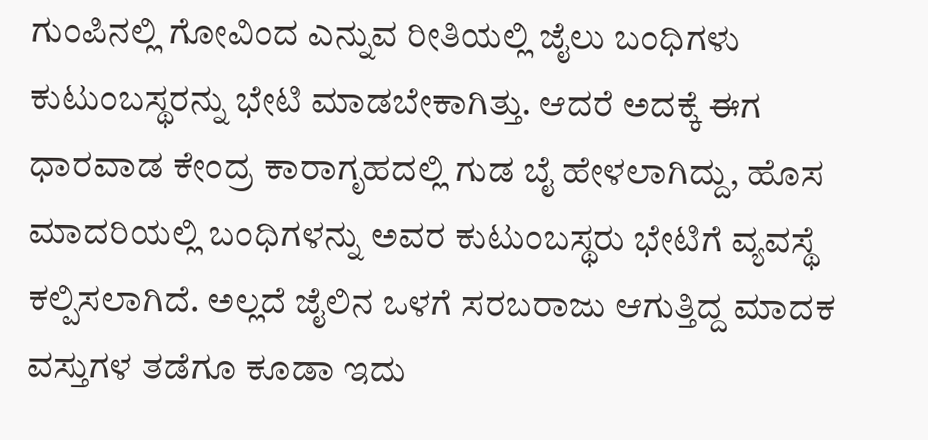ಗುಂಪಿನಲ್ಲಿ ಗೋವಿಂದ ಎನ್ನುವ ರೀತಿಯಲ್ಲಿ ಜೈಲು ಬಂಧಿಗಳು ಕುಟುಂಬಸ್ಥರನ್ನು ಭೇಟಿ ಮಾಡಬೇಕಾಗಿತ್ತು. ಆದರೆ ಅದಕ್ಕೆ ಈಗ ಧಾರವಾಡ ಕೇಂದ್ರ ಕಾರಾಗೃಹದಲ್ಲಿ ಗುಡ ಬೈ ಹೇಳಲಾಗಿದ್ದು, ಹೊಸ ಮಾದರಿಯಲ್ಲಿ ಬಂಧಿಗಳನ್ನು ಅವರ ಕುಟುಂಬಸ್ಥರು ಭೇಟಿಗೆ ವ್ಯವಸ್ಥೆ ಕಲ್ಪಿಸಲಾಗಿದೆ. ಅಲ್ಲದೆ ಜೈಲಿನ ಒಳಗೆ ಸರಬರಾಜು ಆಗುತ್ತಿದ್ದ ಮಾದಕ ವಸ್ತುಗಳ ತಡೆಗೂ ಕೂಡಾ ಇದು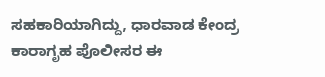ಸಹಕಾರಿಯಾಗಿದ್ದು, ಧಾರವಾಡ ಕೇಂದ್ರ ಕಾರಾಗೃಹ ಪೊಲೀಸರ ಈ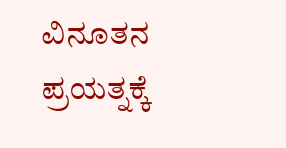ವಿನೂತನ ಪ್ರಯತ್ನಕ್ಕೆ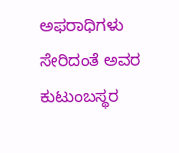ಅಫರಾಧಿಗಳು ಸೇರಿದಂತೆ ಅವರ ಕುಟುಂಬಸ್ಥರ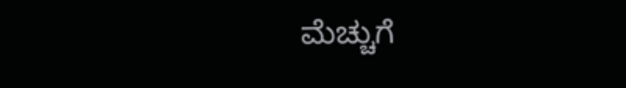ಮೆಚ್ಚುಗೆ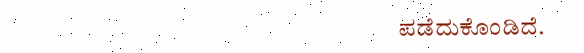ಪಡೆದುಕೊಂಡಿದೆ.